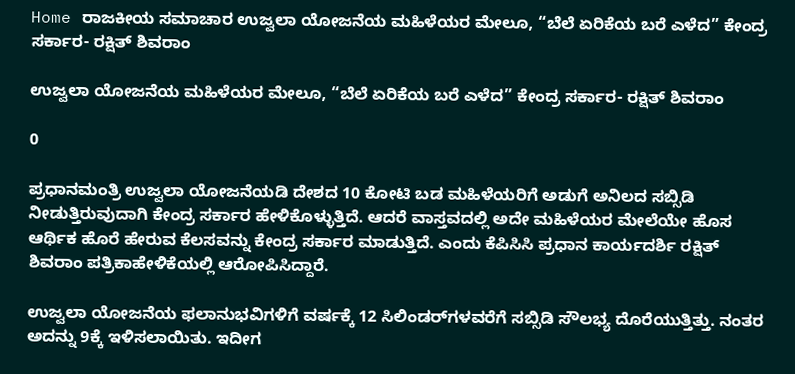Home ರಾಜಕೀಯ ಸಮಾಚಾರ ಉಜ್ವಲಾ ಯೋಜನೆಯ ಮಹಿಳೆಯರ ಮೇಲೂ, “ಬೆಲೆ ಏರಿಕೆಯ ಬರೆ ಎಳೆದ” ಕೇಂದ್ರ ಸರ್ಕಾರ- ರಕ್ಷಿತ್ ಶಿವರಾಂ

ಉಜ್ವಲಾ ಯೋಜನೆಯ ಮಹಿಳೆಯರ ಮೇಲೂ, “ಬೆಲೆ ಏರಿಕೆಯ ಬರೆ ಎಳೆದ” ಕೇಂದ್ರ ಸರ್ಕಾರ- ರಕ್ಷಿತ್ ಶಿವರಾಂ

0

ಪ್ರಧಾನಮಂತ್ರಿ ಉಜ್ವಲಾ ಯೋಜನೆಯಡಿ ದೇಶದ 10 ಕೋಟಿ ಬಡ ಮಹಿಳೆಯರಿಗೆ ಅಡುಗೆ ಅನಿಲದ ಸಬ್ಸಿಡಿ ನೀಡುತ್ತಿರುವುದಾಗಿ ಕೇಂದ್ರ ಸರ್ಕಾರ ಹೇಳಿಕೊಳ್ಳುತ್ತಿದೆ. ಆದರೆ ವಾಸ್ತವದಲ್ಲಿ ಅದೇ ಮಹಿಳೆಯರ ಮೇಲೆಯೇ ಹೊಸ ಆರ್ಥಿಕ ಹೊರೆ ಹೇರುವ ಕೆಲಸವನ್ನು ಕೇಂದ್ರ ಸರ್ಕಾರ ಮಾಡುತ್ತಿದೆ. ಎಂದು ಕೆಪಿಸಿಸಿ ಪ್ರಧಾನ ಕಾರ್ಯದರ್ಶಿ ರಕ್ಷಿತ್ ಶಿವರಾಂ ಪತ್ರಿಕಾಹೇಳಿಕೆಯಲ್ಲಿ ಆರೋಪಿಸಿದ್ದಾರೆ.

ಉಜ್ವಲಾ ಯೋಜನೆಯ ಫಲಾನುಭವಿಗಳಿಗೆ ವರ್ಷಕ್ಕೆ 12 ಸಿಲಿಂಡರ್‌ಗಳವರೆಗೆ ಸಬ್ಸಿಡಿ ಸೌಲಭ್ಯ ದೊರೆಯುತ್ತಿತ್ತು. ನಂತರ ಅದನ್ನು 9ಕ್ಕೆ ಇಳಿಸಲಾಯಿತು. ಇದೀಗ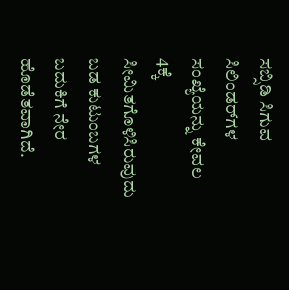ಸಬ್ಸಿಡಿ ಸಿಗುವ ಸಿಲಿಂಡರ್‌ಗಳ ಸಂಖ್ಯೆಯನ್ನು ಕೇವಲ 4ಕ್ಕೆ ಸೀಮಿತಗೊಳಿಸಿರುವುದು ಬಡ ಕುಟುಂಬಗಳ ಬದುಕಿಗೆ ನೇರ ಹೊಡೆತವಾಗಿದೆ.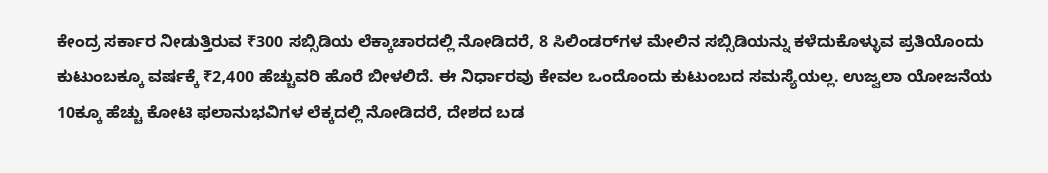ಕೇಂದ್ರ ಸರ್ಕಾರ ನೀಡುತ್ತಿರುವ ₹300 ಸಬ್ಸಿಡಿಯ ಲೆಕ್ಕಾಚಾರದಲ್ಲಿ ನೋಡಿದರೆ, 8 ಸಿಲಿಂಡರ್‌ಗಳ ಮೇಲಿನ ಸಬ್ಸಿಡಿಯನ್ನು ಕಳೆದುಕೊಳ್ಳುವ ಪ್ರತಿಯೊಂದು ಕುಟುಂಬಕ್ಕೂ ವರ್ಷಕ್ಕೆ ₹2,400 ಹೆಚ್ಚುವರಿ ಹೊರೆ ಬೀಳಲಿದೆ. ಈ ನಿರ್ಧಾರವು ಕೇವಲ ಒಂದೊಂದು ಕುಟುಂಬದ ಸಮಸ್ಯೆಯಲ್ಲ. ಉಜ್ವಲಾ ಯೋಜನೆಯ 10ಕ್ಕೂ ಹೆಚ್ಚು ಕೋಟಿ ಫಲಾನುಭವಿಗಳ ಲೆಕ್ಕದಲ್ಲಿ ನೋಡಿದರೆ, ದೇಶದ ಬಡ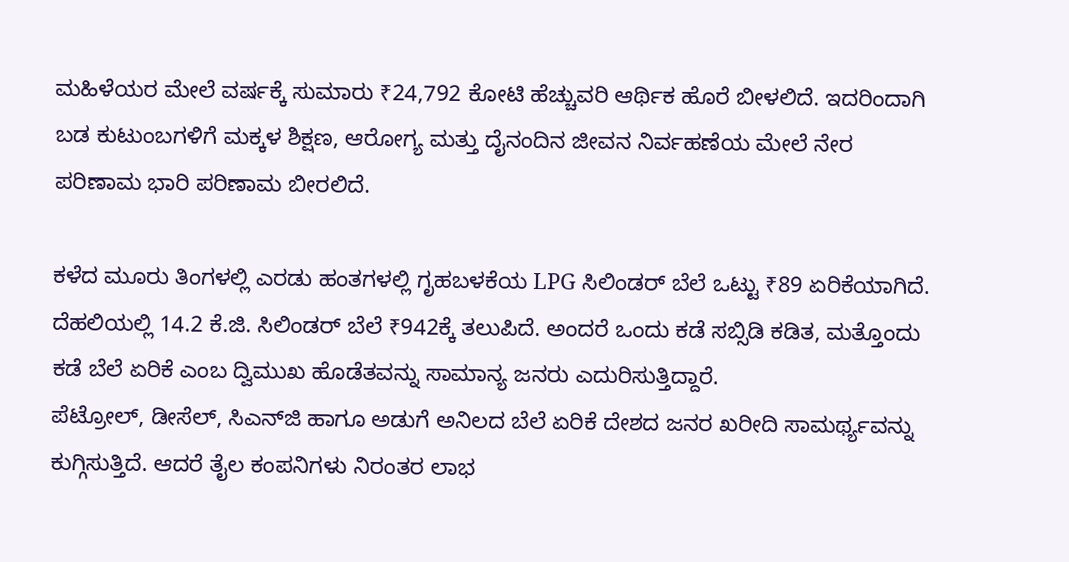ಮಹಿಳೆಯರ ಮೇಲೆ ವರ್ಷಕ್ಕೆ ಸುಮಾರು ₹24,792 ಕೋಟಿ ಹೆಚ್ಚುವರಿ ಆರ್ಥಿಕ ಹೊರೆ ಬೀಳಲಿದೆ. ಇದರಿಂದಾಗಿ ಬಡ ಕುಟುಂಬಗಳಿಗೆ ಮಕ್ಕಳ ಶಿಕ್ಷಣ, ಆರೋಗ್ಯ ಮತ್ತು ದೈನಂದಿನ ಜೀವನ ನಿರ್ವಹಣೆಯ ಮೇಲೆ ನೇರ ಪರಿಣಾಮ ಭಾರಿ ಪರಿಣಾಮ ಬೀರಲಿದೆ.

ಕಳೆದ ಮೂರು ತಿಂಗಳಲ್ಲಿ ಎರಡು ಹಂತಗಳಲ್ಲಿ ಗೃಹಬಳಕೆಯ LPG ಸಿಲಿಂಡರ್ ಬೆಲೆ ಒಟ್ಟು ₹89 ಏರಿಕೆಯಾಗಿದೆ. ದೆಹಲಿಯಲ್ಲಿ 14.2 ಕೆ.ಜಿ. ಸಿಲಿಂಡರ್ ಬೆಲೆ ₹942ಕ್ಕೆ ತಲುಪಿದೆ. ಅಂದರೆ ಒಂದು ಕಡೆ ಸಬ್ಸಿಡಿ ಕಡಿತ, ಮತ್ತೊಂದು ಕಡೆ ಬೆಲೆ ಏರಿಕೆ ಎಂಬ ದ್ವಿಮುಖ ಹೊಡೆತವನ್ನು ಸಾಮಾನ್ಯ ಜನರು ಎದುರಿಸುತ್ತಿದ್ದಾರೆ.
ಪೆಟ್ರೋಲ್, ಡೀಸೆಲ್, ಸಿಎನ್‌ಜಿ ಹಾಗೂ ಅಡುಗೆ ಅನಿಲದ ಬೆಲೆ ಏರಿಕೆ ದೇಶದ ಜನರ ಖರೀದಿ ಸಾಮರ್ಥ್ಯವನ್ನು ಕುಗ್ಗಿಸುತ್ತಿದೆ. ಆದರೆ ತೈಲ ಕಂಪನಿಗಳು ನಿರಂತರ ಲಾಭ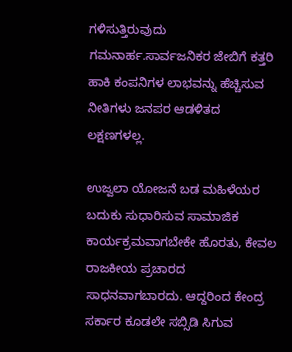ಗಳಿಸುತ್ತಿರುವುದು ಗಮನಾರ್ಹ.ಸಾರ್ವಜನಿಕರ ಜೇಬಿಗೆ ಕತ್ತರಿ ಹಾಕಿ ಕಂಪನಿಗಳ ಲಾಭವನ್ನು ಹೆಚ್ಚಿಸುವ ನೀತಿಗಳು ಜನಪರ ಆಡಳಿತದ ಲಕ್ಷಣಗಳಲ್ಲ.

ಉಜ್ವಲಾ ಯೋಜನೆ ಬಡ ಮಹಿಳೆಯರ ಬದುಕು ಸುಧಾರಿಸುವ ಸಾಮಾಜಿಕ ಕಾರ್ಯಕ್ರಮವಾಗಬೇಕೇ ಹೊರತು, ಕೇವಲ ರಾಜಕೀಯ ಪ್ರಚಾರದ ಸಾಧನವಾಗಬಾರದು. ಆದ್ದರಿಂದ ಕೇಂದ್ರ ಸರ್ಕಾರ ಕೂಡಲೇ ಸಬ್ಸಿಡಿ ಸಿಗುವ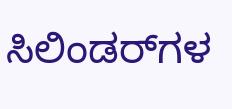ಸಿಲಿಂಡರ್‌ಗಳ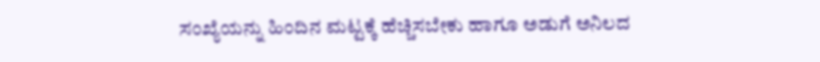ಸಂಖ್ಯೆಯನ್ನು ಹಿಂದಿನ ಮಟ್ಟಕ್ಕೆ ಹೆಚ್ಚಿಸಬೇಕು ಹಾಗೂ ಅಡುಗೆ ಅನಿಲದ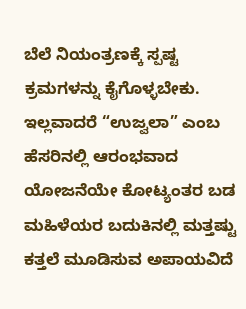ಬೆಲೆ ನಿಯಂತ್ರಣಕ್ಕೆ ಸ್ಪಷ್ಟ ಕ್ರಮಗಳನ್ನು ಕೈಗೊಳ್ಳಬೇಕು.
ಇಲ್ಲವಾದರೆ “ಉಜ್ವಲಾ” ಎಂಬ ಹೆಸರಿನಲ್ಲಿ ಆರಂಭವಾದ ಯೋಜನೆಯೇ ಕೋಟ್ಯಂತರ ಬಡ ಮಹಿಳೆಯರ ಬದುಕಿನಲ್ಲಿ ಮತ್ತಷ್ಟು ಕತ್ತಲೆ ಮೂಡಿಸುವ ಅಪಾಯವಿದೆ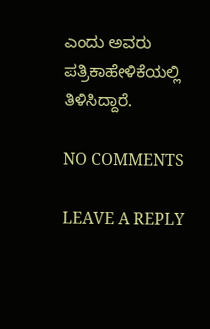ಎಂದು ಅವರು ಪತ್ರಿಕಾಹೇಳಿಕೆಯಲ್ಲಿ ತಿಳಿಸಿದ್ದಾರೆ.

NO COMMENTS

LEAVE A REPLY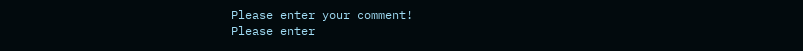Please enter your comment!
Please enter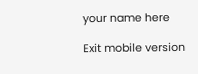your name here

Exit mobile version